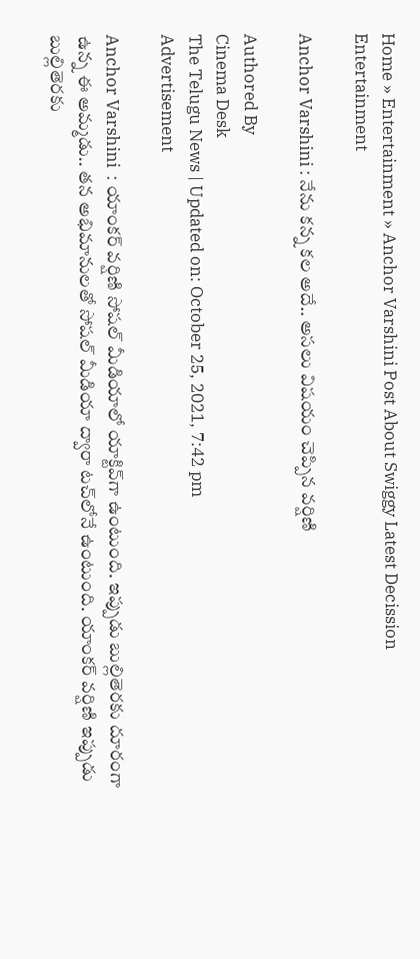Home » Entertainment » Anchor Varshini Post About Swiggy Latest Decission
Entertainment

Anchor Varshini : నేను కన్న కల అదే.. అసలు విషయం చెప్పిన వర్షిణి

Authored By
Cinema Desk
The Telugu News | Updated on: October 25, 2021, 7:42 pm
Advertisement

Anchor Varshini  : యాంకర్ వర్షిణి సోషల్ మీడియాలో యాక్టివ్‌గా ఉంటుంది. ఇప్పుడు బుల్లితెరకు దూరంగా ఉన్న ఈ అమ్మడు.. తన అభిమానులతో సోషల్ మీడియా ద్వారా టచ్‌లోనే ఉంటుంది. యాంకర్ వర్షిణి ఇప్పుడు బుల్లితెరకు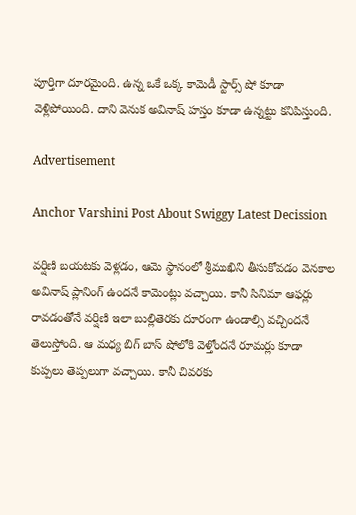పూర్తిగా దూరమైంది. ఉన్న ఒకే ఒక్క కామెడీ స్టార్స్ షో కూడా వెళ్లిపోయింది. దాని వెనుక అవినాష్ హస్తం కూడా ఉన్నట్టు కనిపిస్తుంది.

Advertisement

Anchor Varshini Post About Swiggy Latest Decission

వర్షిణి బయటకు వెళ్లడం, ఆమె స్థానంలో శ్రీముఖిని తీసుకోవడం వెనకాల అవినాష్ ప్లానింగ్ ఉందనే కామెంట్లు వచ్చాయి. కానీ సినిమా ఆఫర్లు రావడంతోనే వర్షిణి ఇలా బుల్లితెరకు దూరంగా ఉండాల్సి వచ్చిందనే తెలుస్తోంది. ఆ మధ్య బిగ్ బాస్ షోలోకి వెళ్తోందనే రూమర్లు కూడా కుప్పలు తెప్పలుగా వచ్చాయి. కానీ చివరకు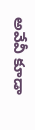అవేవీ కూడా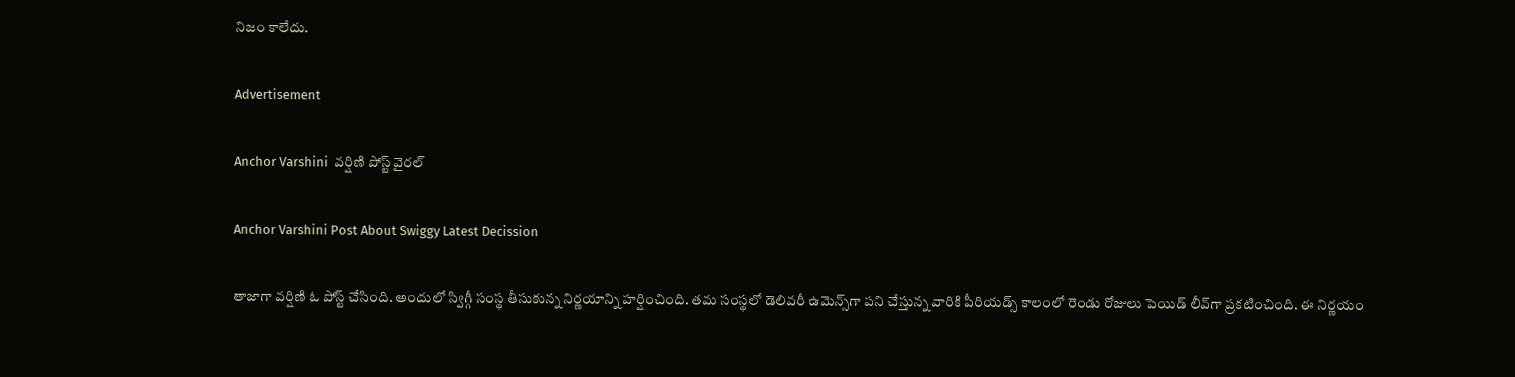నిజం కాలేదు.

Advertisement

Anchor Varshini  వర్షిణి పోస్ట్ వైరల్

Anchor Varshini Post About Swiggy Latest Decission

తాజాగా వర్షిణి ఓ పోస్ట్ చేసింది. అందులో స్విగ్గీ సంస్థ తీసుకున్న నిర్ణయాన్ని హర్షించింది. తమ సంస్థలో డెలివరీ ఉమెన్స్‌గా పని చేస్తున్న వారికి పీరియడ్స్ కాలంలో రెండు రోజులు పెయిడ్ లీవ్‌గా ప్రకటించింది. ఈ నిర్ణయం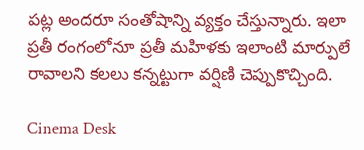పట్ల అందరూ సంతోషాన్ని వ్యక్తం చేస్తున్నారు. ఇలా ప్రతీ రంగంలోనూ ప్రతీ మహిళకు ఇలాంటి మార్పులే రావాలని కలలు కన్నట్టుగా వర్షిణి చెప్పుకొచ్చింది.

Cinema Desk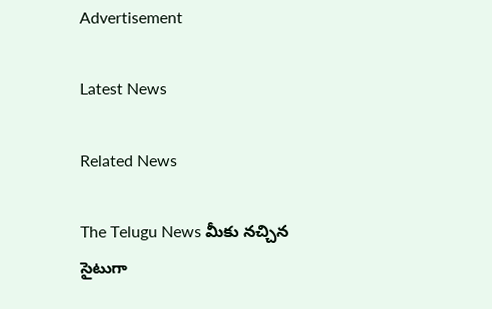Advertisement

Latest News

Related News

The Telugu News మీకు నచ్చిన సైటుగా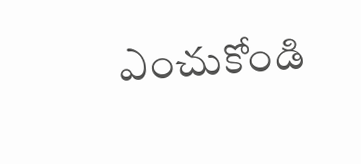ఎంచుకోండి